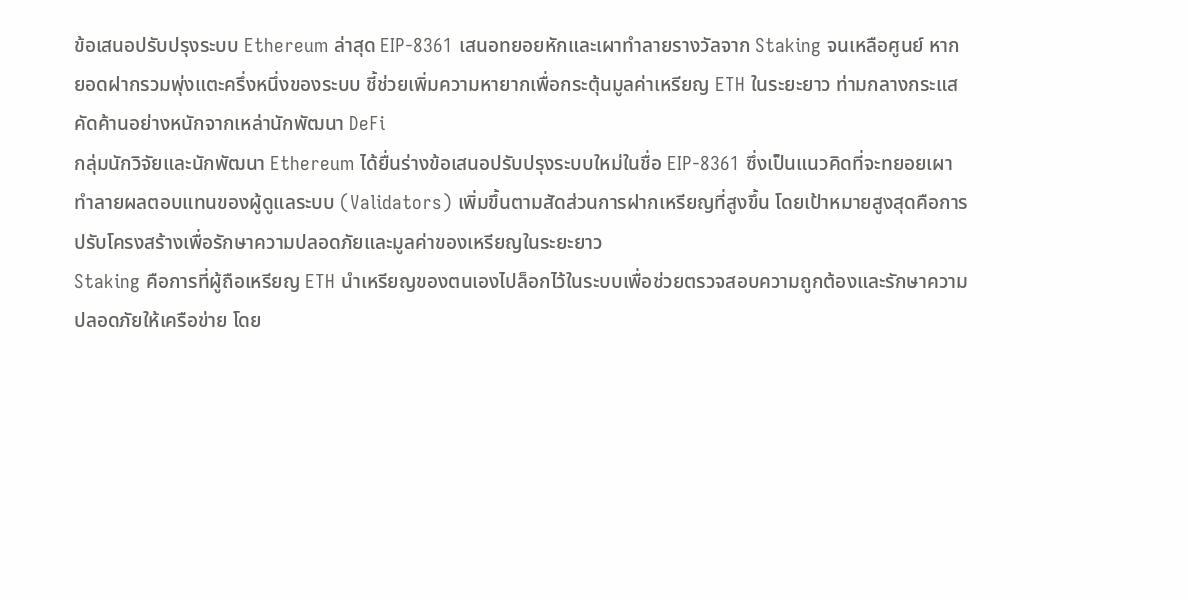ข้อเสนอปรับปรุงระบบ Ethereum ล่าสุด EIP-8361 เสนอทยอยหักและเผาทำลายรางวัลจาก Staking จนเหลือศูนย์ หากยอดฝากรวมพุ่งแตะครึ่งหนึ่งของระบบ ชี้ช่วยเพิ่มความหายากเพื่อกระตุ้นมูลค่าเหรียญ ETH ในระยะยาว ท่ามกลางกระแสคัดค้านอย่างหนักจากเหล่านักพัฒนา DeFi
กลุ่มนักวิจัยและนักพัฒนา Ethereum ได้ยื่นร่างข้อเสนอปรับปรุงระบบใหม่ในชื่อ EIP-8361 ซึ่งเป็นแนวคิดที่จะทยอยเผาทำลายผลตอบแทนของผู้ดูแลระบบ (Validators) เพิ่มขึ้นตามสัดส่วนการฝากเหรียญที่สูงขึ้น โดยเป้าหมายสูงสุดคือการปรับโครงสร้างเพื่อรักษาความปลอดภัยและมูลค่าของเหรียญในระยะยาว
Staking คือการที่ผู้ถือเหรียญ ETH นำเหรียญของตนเองไปล็อกไว้ในระบบเพื่อช่วยตรวจสอบความถูกต้องและรักษาความปลอดภัยให้เครือข่าย โดย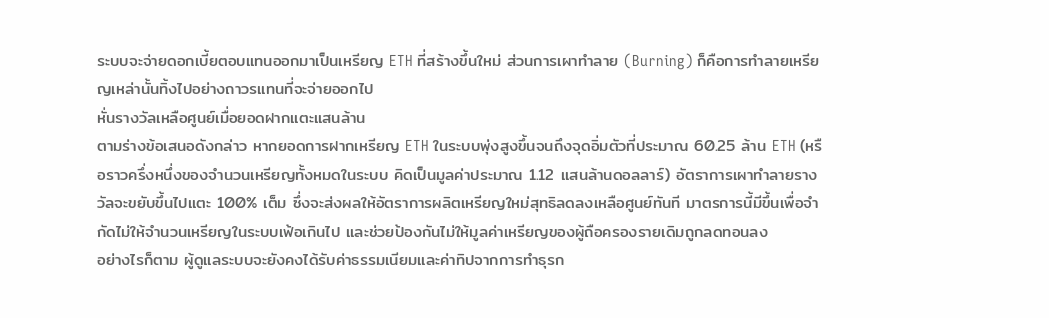ระบบจะจ่ายดอกเบี้ยตอบแทนออกมาเป็นเหรียญ ETH ที่สร้างขึ้นใหม่ ส่วนการเผาทำลาย (Burning) ก็คือการทำลายเหรียญเหล่านั้นทิ้งไปอย่างถาวรแทนที่จะจ่ายออกไป
หั่นรางวัลเหลือศูนย์เมื่อยอดฝากแตะแสนล้าน
ตามร่างข้อเสนอดังกล่าว หากยอดการฝากเหรียญ ETH ในระบบพุ่งสูงขึ้นจนถึงจุดอิ่มตัวที่ประมาณ 60.25 ล้าน ETH (หรือราวครึ่งหนึ่งของจำนวนเหรียญทั้งหมดในระบบ คิดเป็นมูลค่าประมาณ 1.12 แสนล้านดอลลาร์) อัตราการเผาทำลายรางวัลจะขยับขึ้นไปแตะ 100% เต็ม ซึ่งจะส่งผลให้อัตราการผลิตเหรียญใหม่สุทธิลดลงเหลือศูนย์ทันที มาตรการนี้มีขึ้นเพื่อจำกัดไม่ให้จำนวนเหรียญในระบบเฟ้อเกินไป และช่วยป้องกันไม่ให้มูลค่าเหรียญของผู้ถือครองรายเดิมถูกลดทอนลง
อย่างไรก็ตาม ผู้ดูแลระบบจะยังคงได้รับค่าธรรมเนียมและค่าทิปจากการทำธุรก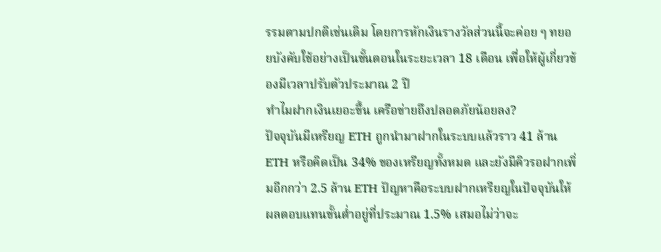รรมตามปกติเช่นเดิม โดยการหักเงินรางวัลส่วนนี้จะค่อย ๆ ทยอยบังคับใช้อย่างเป็นขั้นตอนในระยะเวลา 18 เดือน เพื่อให้ผู้เกี่ยวข้องมีเวลาปรับตัวประมาณ 2 ปี
ทำไมฝากเงินเยอะขึ้น เครือข่ายถึงปลอดภัยน้อยลง?
ปัจจุบันมีเหรียญ ETH ถูกนำมาฝากในระบบแล้วราว 41 ล้าน ETH หรือคิดเป็น 34% ของเหรียญทั้งหมด และยังมีคิวรอฝากเพิ่มอีกกว่า 2.5 ล้าน ETH ปัญหาคือระบบฝากเหรียญในปัจจุบันให้ผลตอบแทนขั้นต่ำอยู่ที่ประมาณ 1.5% เสมอไม่ว่าจะ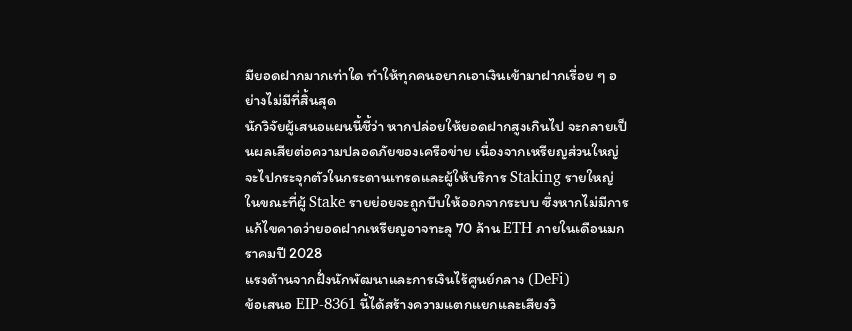มียอดฝากมากเท่าใด ทำให้ทุกคนอยากเอาเงินเข้ามาฝากเรื่อย ๆ อย่างไม่มีที่สิ้นสุด
นักวิจัยผู้เสนอแผนนี้ชี้ว่า หากปล่อยให้ยอดฝากสูงเกินไป จะกลายเป็นผลเสียต่อความปลอดภัยของเครือข่าย เนื่องจากเหรียญส่วนใหญ่จะไปกระจุกตัวในกระดานเทรดและผู้ให้บริการ Staking รายใหญ่ ในขณะที่ผู้ Stake รายย่อยจะถูกบีบให้ออกจากระบบ ซึ่งหากไม่มีการแก้ไขคาดว่ายอดฝากเหรียญอาจทะลุ 70 ล้าน ETH ภายในเดือนมกราคมปี 2028
แรงต้านจากฝั่งนักพัฒนาและการเงินไร้ศูนย์กลาง (DeFi)
ข้อเสนอ EIP-8361 นี้ได้สร้างความแตกแยกและเสียงวิ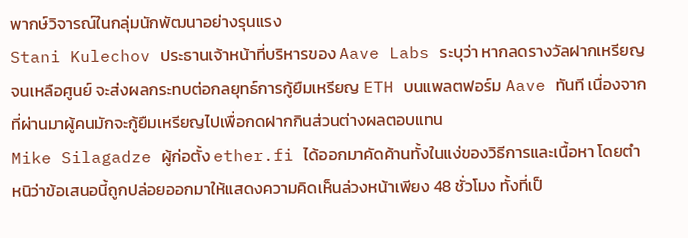พากษ์วิจารณ์ในกลุ่มนักพัฒนาอย่างรุนแรง
Stani Kulechov ประธานเจ้าหน้าที่บริหารของ Aave Labs ระบุว่า หากลดรางวัลฝากเหรียญจนเหลือศูนย์ จะส่งผลกระทบต่อกลยุทธ์การกู้ยืมเหรียญ ETH บนแพลตฟอร์ม Aave ทันที เนื่องจากที่ผ่านมาผู้คนมักจะกู้ยืมเหรียญไปเพื่อกดฝากกินส่วนต่างผลตอบแทน
Mike Silagadze ผู้ก่อตั้ง ether.fi ได้ออกมาคัดค้านทั้งในแง่ของวิธีการและเนื้อหา โดยตำหนิว่าข้อเสนอนี้ถูกปล่อยออกมาให้แสดงความคิดเห็นล่วงหน้าเพียง 48 ชั่วโมง ทั้งที่เป็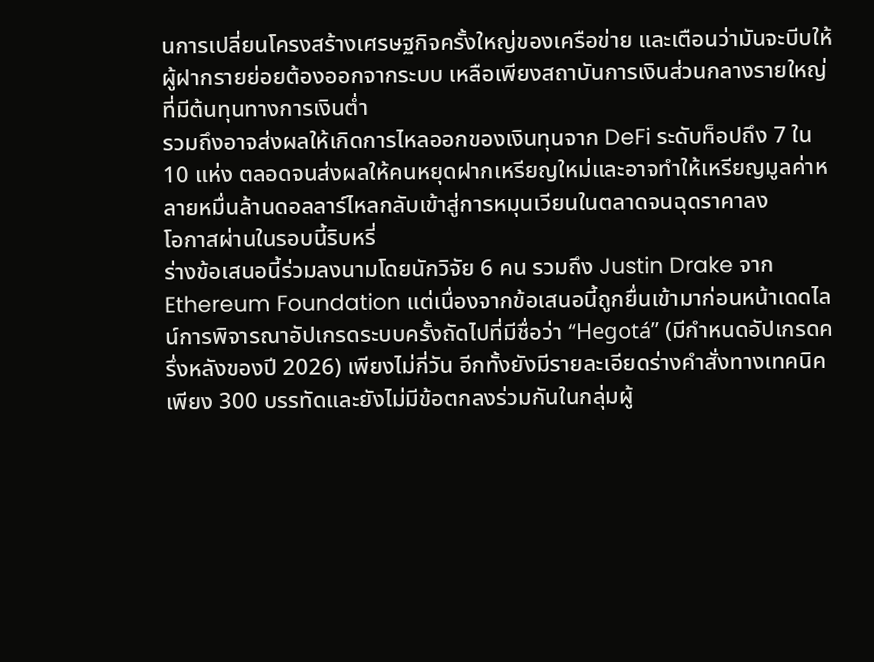นการเปลี่ยนโครงสร้างเศรษฐกิจครั้งใหญ่ของเครือข่าย และเตือนว่ามันจะบีบให้ผู้ฝากรายย่อยต้องออกจากระบบ เหลือเพียงสถาบันการเงินส่วนกลางรายใหญ่ที่มีต้นทุนทางการเงินต่ำ
รวมถึงอาจส่งผลให้เกิดการไหลออกของเงินทุนจาก DeFi ระดับท็อปถึง 7 ใน 10 แห่ง ตลอดจนส่งผลให้คนหยุดฝากเหรียญใหม่และอาจทำให้เหรียญมูลค่าหลายหมื่นล้านดอลลาร์ไหลกลับเข้าสู่การหมุนเวียนในตลาดจนฉุดราคาลง
โอกาสผ่านในรอบนี้ริบหรี่
ร่างข้อเสนอนี้ร่วมลงนามโดยนักวิจัย 6 คน รวมถึง Justin Drake จาก Ethereum Foundation แต่เนื่องจากข้อเสนอนี้ถูกยื่นเข้ามาก่อนหน้าเดดไลน์การพิจารณาอัปเกรดระบบครั้งถัดไปที่มีชื่อว่า “Hegotá” (มีกำหนดอัปเกรดครึ่งหลังของปี 2026) เพียงไม่กี่วัน อีกทั้งยังมีรายละเอียดร่างคำสั่งทางเทคนิคเพียง 300 บรรทัดและยังไม่มีข้อตกลงร่วมกันในกลุ่มผู้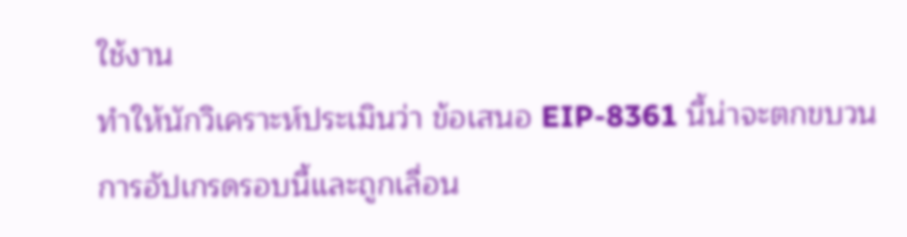ใช้งาน
ทำให้นักวิเคราะห์ประเมินว่า ข้อเสนอ EIP-8361 นี้น่าจะตกขบวนการอัปเกรดรอบนี้และถูกเลื่อน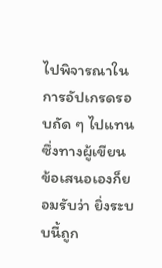ไปพิจารณาในการอัปเกรดรอบถัด ๆ ไปแทน ซึ่งทางผู้เขียนข้อเสนอเองก็ยอมรับว่า ยิ่งระบบนี้ถูก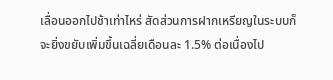เลื่อนออกไปช้าเท่าไหร่ สัดส่วนการฝากเหรียญในระบบก็จะยิ่งขยับเพิ่มขึ้นเฉลี่ยเดือนละ 1.5% ต่อเนื่องไป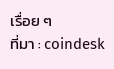เรื่อย ๆ
ที่มา : coindesk